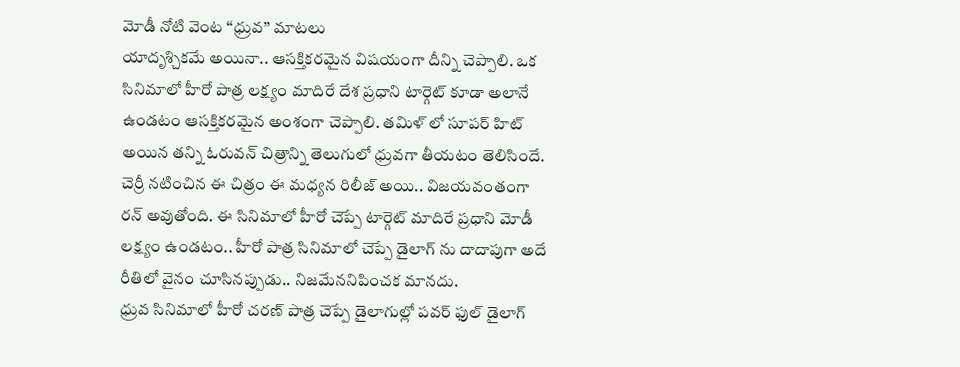మోడీ నోటి వెంట ‘‘ధ్రువ’’ మాటలు
యాదృశ్చికమే అయినా.. ఆసక్తికరమైన విషయంగా దీన్ని చెప్పాలి. ఒక సినిమాలో హీరో పాత్ర లక్ష్యం మాదిరే దేశ ప్రధాని టార్గెట్ కూడా అలానే ఉండటం ఆసక్తికరమైన అంశంగా చెప్పాలి. తమిళ్ లో సూపర్ హిట్ అయిన తన్ని ఓరువన్ చిత్రాన్ని తెలుగులో ధ్రువగా తీయటం తెలిసిందే. చెర్రీ నటించిన ఈ చిత్రం ఈ మధ్యన రిలీజ్ అయి.. విజయవంతంగా రన్ అవుతోంది. ఈ సినిమాలో హీరో చెప్పే టార్గెట్ మాదిరే ప్రధాని మోడీ లక్ష్యం ఉండటం.. హీరో పాత్ర సినిమాలో చెప్పే డైలాగ్ ను దాదాపుగా అదే రీతిలో వైనం చూసినప్పుడు.. నిజమేననిపించక మానదు.
ధ్రువ సినిమాలో హీరో చరణ్ పాత్ర చెప్పే డైలాగుల్లో పవర్ ఫుల్ డైలాగ్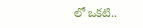లో ఒకటి..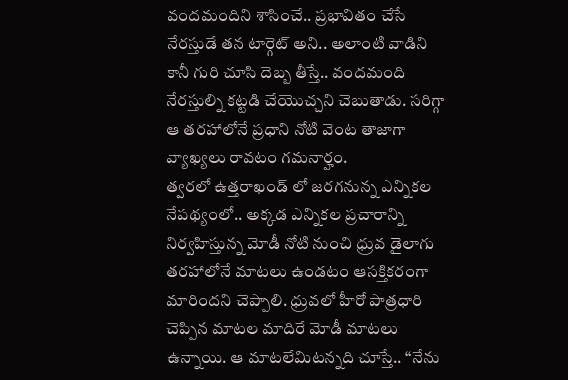వందమందిని శాసించే.. ప్రభావితం చేసే నేరస్తుడే తన టార్గెట్ అని.. అలాంటి వాడిని కానీ గురి చూసి దెబ్బ తీస్తే.. వందమంది నేరస్తుల్ని కట్టడి చేయొచ్చని చెబుతాడు. సరిగ్గా ఆ తరహాలోనే ప్రధాని నోటి వెంట తాజాగా వ్యాఖ్యలు రావటం గమనార్హం.
త్వరలో ఉత్తరాఖండ్ లో జరగనున్న ఎన్నికల నేపథ్యంలో.. అక్కడ ఎన్నికల ప్రచారాన్ని నిర్వహిస్తున్న మోడీ నోటి నుంచి ధ్రువ డైలాగు తరహాలోనే మాటలు ఉండటం ఆసక్తికరంగా మారిందని చెప్పాలి. ధ్రువలో హీరో పాత్రధారి చెప్పిన మాటల మాదిరే మోడీ మాటలు ఉన్నాయి. ఆ మాటలేమిటన్నది చూస్తే.. ‘‘నేను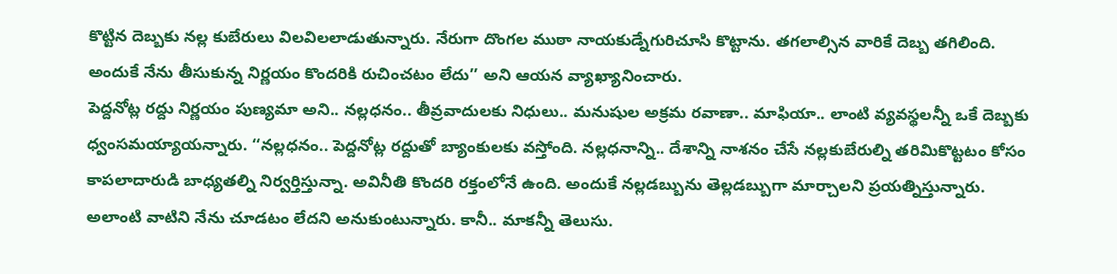కొట్టిన దెబ్బకు నల్ల కుబేరులు విలవిలలాడుతున్నారు. నేరుగా దొంగల ముఠా నాయకుడ్నేగురిచూసి కొట్టాను. తగలాల్సిన వారికే దెబ్బ తగిలింది. అందుకే నేను తీసుకున్న నిర్ణయం కొందరికి రుచించటం లేదు’’ అని ఆయన వ్యాఖ్యానించారు.
పెద్దనోట్ల రద్దు నిర్ణయం పుణ్యమా అని.. నల్లధనం.. తీవ్రవాదులకు నిధులు.. మనుషుల అక్రమ రవాణా.. మాఫియా.. లాంటి వ్యవస్థలన్నీ ఒకే దెబ్బకు ధ్వంసమయ్యాయన్నారు. ‘‘నల్లధనం.. పెద్దనోట్ల రద్దుతో బ్యాంకులకు వస్తోంది. నల్లధనాన్ని.. దేశాన్ని నాశనం చేసే నల్లకుబేరుల్ని తరిమికొట్టటం కోసం కాపలాదారుడి బాధ్యతల్ని నిర్వర్తిస్తున్నా. అవినీతి కొందరి రక్తంలోనే ఉంది. అందుకే నల్లడబ్బును తెల్లడబ్బుగా మార్చాలని ప్రయత్నిస్తున్నారు. అలాంటి వాటిని నేను చూడటం లేదని అనుకుంటున్నారు. కానీ.. మాకన్నీ తెలుసు.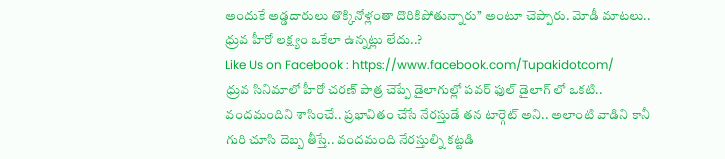అందుకే అడ్డదారులు తొక్కినోళ్లంతా దొరికిపోతున్నారు’’ అంటూ చెప్పారు. మోడీ మాటలు.. ధ్రువ హీరో లక్ష్యం ఒకేలా ఉన్నట్లు లేదు..?
Like Us on Facebook : https://www.facebook.com/Tupakidotcom/
ధ్రువ సినిమాలో హీరో చరణ్ పాత్ర చెప్పే డైలాగుల్లో పవర్ ఫుల్ డైలాగ్ లో ఒకటి.. వందమందిని శాసించే.. ప్రభావితం చేసే నేరస్తుడే తన టార్గెట్ అని.. అలాంటి వాడిని కానీ గురి చూసి దెబ్బ తీస్తే.. వందమంది నేరస్తుల్ని కట్టడి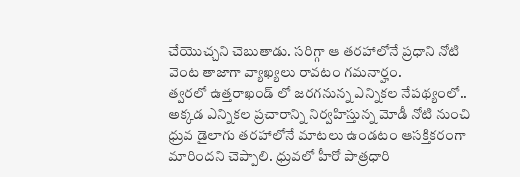చేయొచ్చని చెబుతాడు. సరిగ్గా ఆ తరహాలోనే ప్రధాని నోటి వెంట తాజాగా వ్యాఖ్యలు రావటం గమనార్హం.
త్వరలో ఉత్తరాఖండ్ లో జరగనున్న ఎన్నికల నేపథ్యంలో.. అక్కడ ఎన్నికల ప్రచారాన్ని నిర్వహిస్తున్న మోడీ నోటి నుంచి ధ్రువ డైలాగు తరహాలోనే మాటలు ఉండటం ఆసక్తికరంగా మారిందని చెప్పాలి. ధ్రువలో హీరో పాత్రధారి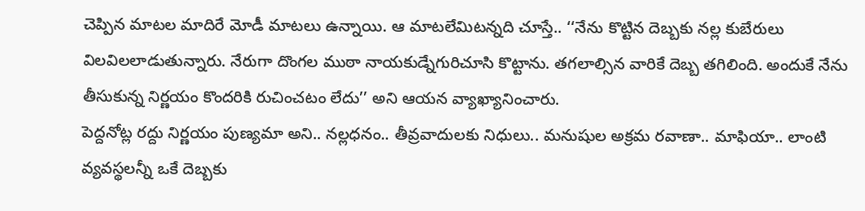చెప్పిన మాటల మాదిరే మోడీ మాటలు ఉన్నాయి. ఆ మాటలేమిటన్నది చూస్తే.. ‘‘నేను కొట్టిన దెబ్బకు నల్ల కుబేరులు విలవిలలాడుతున్నారు. నేరుగా దొంగల ముఠా నాయకుడ్నేగురిచూసి కొట్టాను. తగలాల్సిన వారికే దెబ్బ తగిలింది. అందుకే నేను తీసుకున్న నిర్ణయం కొందరికి రుచించటం లేదు’’ అని ఆయన వ్యాఖ్యానించారు.
పెద్దనోట్ల రద్దు నిర్ణయం పుణ్యమా అని.. నల్లధనం.. తీవ్రవాదులకు నిధులు.. మనుషుల అక్రమ రవాణా.. మాఫియా.. లాంటి వ్యవస్థలన్నీ ఒకే దెబ్బకు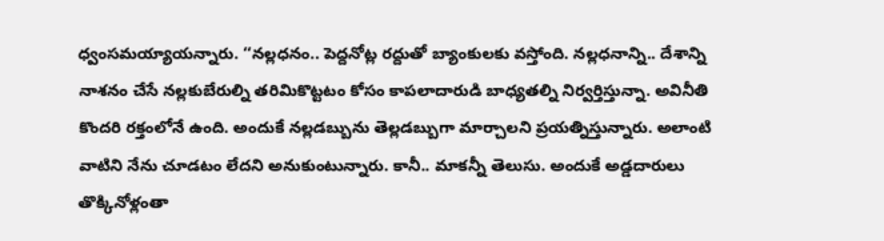ధ్వంసమయ్యాయన్నారు. ‘‘నల్లధనం.. పెద్దనోట్ల రద్దుతో బ్యాంకులకు వస్తోంది. నల్లధనాన్ని.. దేశాన్ని నాశనం చేసే నల్లకుబేరుల్ని తరిమికొట్టటం కోసం కాపలాదారుడి బాధ్యతల్ని నిర్వర్తిస్తున్నా. అవినీతి కొందరి రక్తంలోనే ఉంది. అందుకే నల్లడబ్బును తెల్లడబ్బుగా మార్చాలని ప్రయత్నిస్తున్నారు. అలాంటి వాటిని నేను చూడటం లేదని అనుకుంటున్నారు. కానీ.. మాకన్నీ తెలుసు. అందుకే అడ్డదారులు తొక్కినోళ్లంతా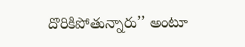దొరికిపోతున్నారు’’ అంటూ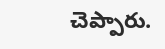చెప్పారు.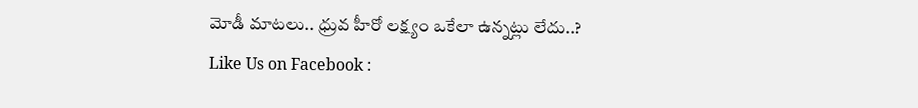మోడీ మాటలు.. ధ్రువ హీరో లక్ష్యం ఒకేలా ఉన్నట్లు లేదు..?
Like Us on Facebook :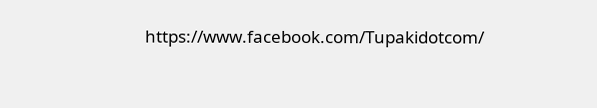https://www.facebook.com/Tupakidotcom/